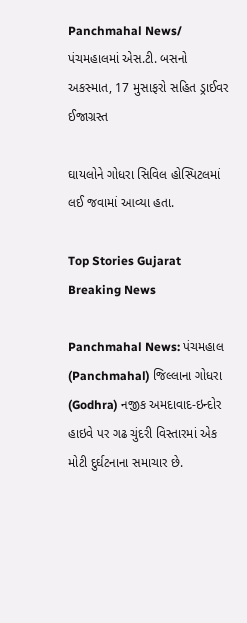Panchmahal News/ પંચમહાલમાં એસ.ટી. બસનો અકસ્માત, 17 મુસાફરો સહિત ડ્રાઈવર ઈજાગ્રસ્ત

ઘાયલોને ગોધરા સિવિલ હોસ્પિટલમાં લઈ જવામાં આવ્યા હતા.

Top Stories Gujarat Breaking News

Panchmahal News: પંચમહાલ (Panchmahal) જિલ્લાના ગોધરા (Godhra) નજીક અમદાવાદ-ઇન્દોર હાઇવે પર ગઢ ચુંદરી વિસ્તારમાં એક મોટી દુર્ઘટનાના સમાચાર છે.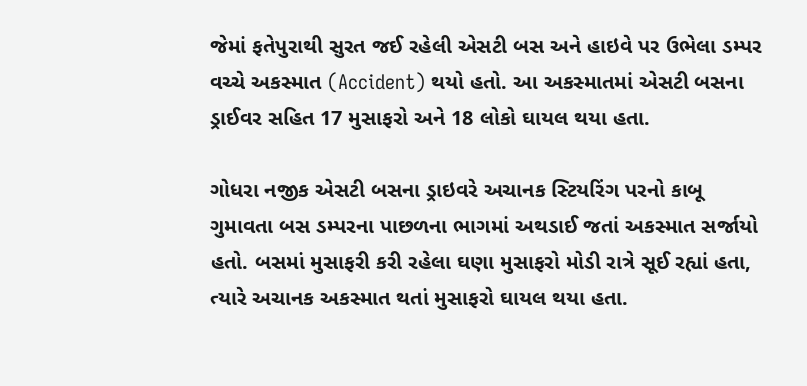જેમાં ફતેપુરાથી સુરત જઈ રહેલી એસટી બસ અને હાઇવે પર ઉભેલા ડમ્પર વચ્ચે અકસ્માત (Accident) થયો હતો. આ અકસ્માતમાં એસટી બસના ડ્રાઈવર સહિત 17 મુસાફરો અને 18 લોકો ઘાયલ થયા હતા.

ગોધરા નજીક એસટી બસના ડ્રાઇવરે અચાનક સ્ટિયરિંગ પરનો કાબૂ ગુમાવતા બસ ડમ્પરના પાછળના ભાગમાં અથડાઈ જતાં અકસ્માત સર્જાયો હતો. બસમાં મુસાફરી કરી રહેલા ઘણા મુસાફરો મોડી રાત્રે સૂઈ રહ્યાં હતા, ત્યારે અચાનક અકસ્માત થતાં મુસાફરો ઘાયલ થયા હતા.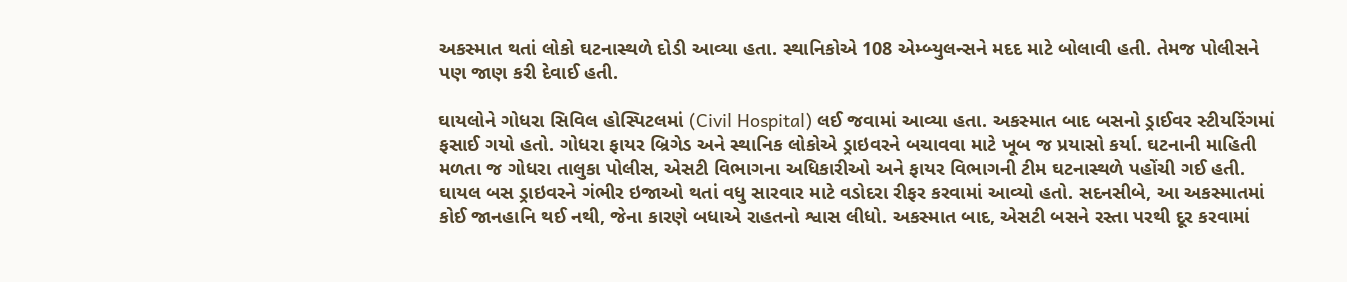અકસ્માત થતાં લોકો ઘટનાસ્થળે દોડી આવ્યા હતા. સ્થાનિકોએ 108 એમ્બ્યુલન્સને મદદ માટે બોલાવી હતી. તેમજ પોલીસને પણ જાણ કરી દેવાઈ હતી.

ઘાયલોને ગોધરા સિવિલ હોસ્પિટલમાં (Civil Hospital) લઈ જવામાં આવ્યા હતા. અકસ્માત બાદ બસનો ડ્રાઈવર સ્ટીયરિંગમાં ફસાઈ ગયો હતો. ગોધરા ફાયર બ્રિગેડ અને સ્થાનિક લોકોએ ડ્રાઇવરને બચાવવા માટે ખૂબ જ પ્રયાસો કર્યા. ઘટનાની માહિતી મળતા જ ગોધરા તાલુકા પોલીસ, એસટી વિભાગના અધિકારીઓ અને ફાયર વિભાગની ટીમ ઘટનાસ્થળે પહોંચી ગઈ હતી. ઘાયલ બસ ડ્રાઇવરને ગંભીર ઇજાઓ થતાં વધુ સારવાર માટે વડોદરા રીફર કરવામાં આવ્યો હતો. સદનસીબે, આ અકસ્માતમાં કોઈ જાનહાનિ થઈ નથી, જેના કારણે બધાએ રાહતનો શ્વાસ લીધો. અકસ્માત બાદ, એસટી બસને રસ્તા પરથી દૂર કરવામાં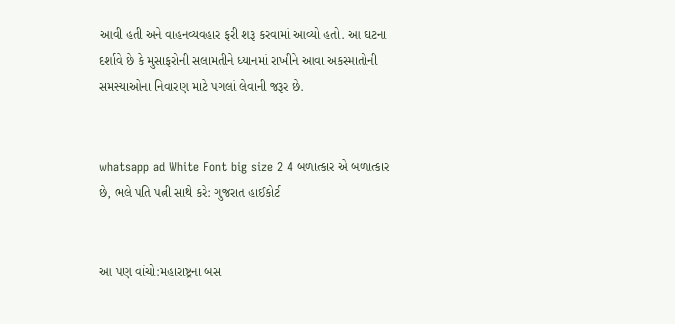આવી હતી અને વાહનવ્યવહાર ફરી શરૂ કરવામાં આવ્યો હતો. આ ઘટના દર્શાવે છે કે મુસાફરોની સલામતીને ધ્યાનમાં રાખીને આવા અકસ્માતોની સમસ્યાઓના નિવારણ માટે પગલાં લેવાની જરૂર છે.


whatsapp ad White Font big size 2 4 બળાત્કાર એ બળાત્કાર છે, ભલે પતિ પત્ની સાથે કરે: ગુજરાત હાઈકોર્ટ


આ પણ વાંચો:મહારાષ્ટ્રના બસ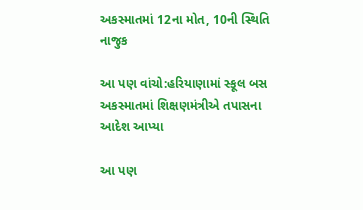અકસ્માતમાં 12ના મોત, 10ની સ્થિતિ નાજુક

આ પણ વાંચો:હરિયાણામાં સ્કૂલ બસ અકસ્માતમાં શિક્ષણમંત્રીએ તપાસના આદેશ આપ્યા

આ પણ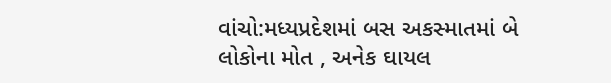વાંચો:મધ્યપ્રદેશમાં બસ અકસ્માતમાં બે લોકોના મોત , અનેક ઘાયલ